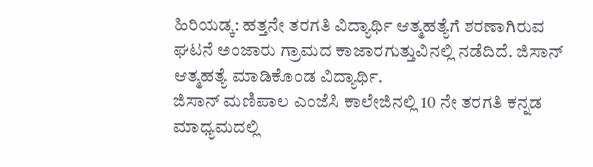ಹಿರಿಯಡ್ಕ: ಹತ್ತನೇ ತರಗತಿ ವಿದ್ಯಾರ್ಥಿ ಆತ್ಮಹತ್ಯೆಗೆ ಶರಣಾಗಿರುವ ಘಟನೆ ಅಂಜಾರು ಗ್ರಾಮದ ಕಾಜಾರಗುತ್ತುವಿನಲ್ಲಿ ನಡೆದಿದೆ. ಜಿಸಾನ್ ಆತ್ಮಹತ್ಯೆ ಮಾಡಿಕೊಂಡ ವಿದ್ಯಾರ್ಥಿ.
ಜಿಸಾನ್ ಮಣಿಪಾಲ ಎಂಜೆಸಿ ಕಾಲೇಜಿನಲ್ಲಿ 10 ನೇ ತರಗತಿ ಕನ್ನಡ ಮಾಧ್ಯಮದಲ್ಲಿ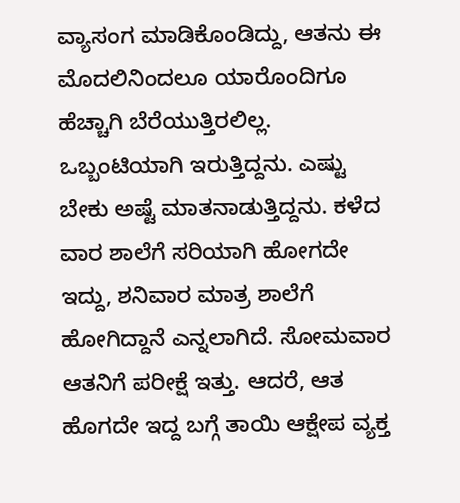ವ್ಯಾಸಂಗ ಮಾಡಿಕೊಂಡಿದ್ದು, ಆತನು ಈ ಮೊದಲಿನಿಂದಲೂ ಯಾರೊಂದಿಗೂ ಹೆಚ್ಚಾಗಿ ಬೆರೆಯುತ್ತಿರಲಿಲ್ಲ. ಒಬ್ಬಂಟಿಯಾಗಿ ಇರುತ್ತಿದ್ದನು. ಎಷ್ಟು ಬೇಕು ಅಷ್ಟೆ ಮಾತನಾಡುತ್ತಿದ್ದನು. ಕಳೆದ ವಾರ ಶಾಲೆಗೆ ಸರಿಯಾಗಿ ಹೋಗದೇ ಇದ್ದು, ಶನಿವಾರ ಮಾತ್ರ ಶಾಲೆಗೆ ಹೋಗಿದ್ದಾನೆ ಎನ್ನಲಾಗಿದೆ. ಸೋಮವಾರ ಆತನಿಗೆ ಪರೀಕ್ಷೆ ಇತ್ತು. ಆದರೆ, ಆತ ಹೊಗದೇ ಇದ್ದ ಬಗ್ಗೆ ತಾಯಿ ಆಕ್ಷೇಪ ವ್ಯಕ್ತ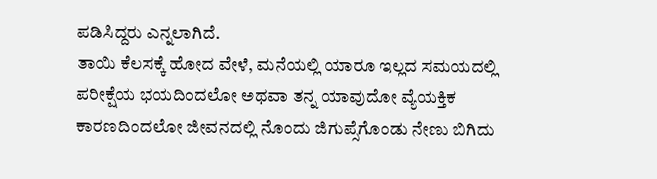ಪಡಿಸಿದ್ದರು ಎನ್ನಲಾಗಿದೆ.
ತಾಯಿ ಕೆಲಸಕ್ಕೆ ಹೋದ ವೇಳೆ, ಮನೆಯಲ್ಲಿ ಯಾರೂ ಇಲ್ಲದ ಸಮಯದಲ್ಲಿ ಪರೀಕ್ಷೆಯ ಭಯದಿಂದಲೋ ಅಥವಾ ತನ್ನ ಯಾವುದೋ ವ್ಯೆಯಕ್ತಿಕ ಕಾರಣದಿಂದಲೋ ಜೀವನದಲ್ಲಿ ನೊಂದು ಜಿಗುಪ್ಸೆಗೊಂಡು ನೇಣು ಬಿಗಿದು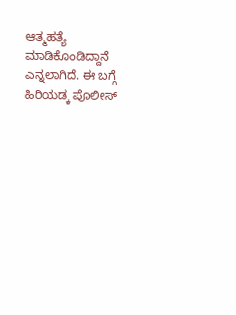ಆತ್ಮಹತ್ಯೆ ಮಾಡಿಕೊಂಡಿದ್ದಾನೆ ಎನ್ನಲಾಗಿದೆ. ಈ ಬಗ್ಗೆ ಹಿರಿಯಡ್ಕ ಪೊಲೀಸ್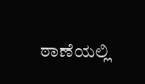ಠಾಣೆಯಲ್ಲಿ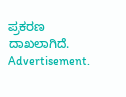ಪ್ರಕರಣ ದಾಖಲಾಗಿದೆ.
Advertisement.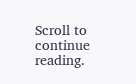Scroll to continue reading.